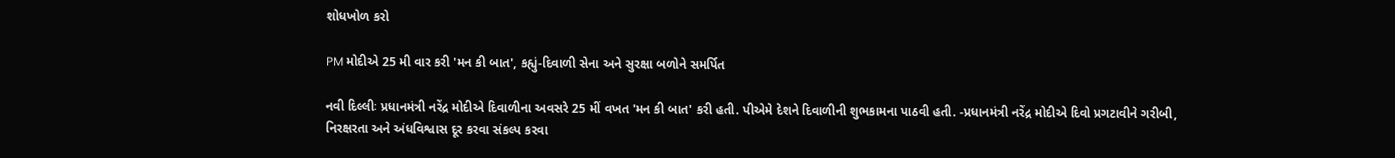શોધખોળ કરો

PM મોદીએ 25 મી વાર કરી 'મન કી બાત', કહ્યું-દિવાળી સેના અને સુરક્ષા બળોને સમર્પિત

નવી દિલ્લીઃ પ્રધાનમંત્રી નરેંદ્ર મોદીએ દિવાળીના અવસરે 25 મીં વખત 'મન કી બાત' કરી હતી. પીએમે દેશને દિવાળીની શુભકામના પાઠવી હતી. -પ્રધાનમંત્રી નરેંદ્ર મોદીએ દિવો પ્રગટાવીને ગરીબી, નિરક્ષરતા અને અંધવિશ્વાસ દૂર કરવા સંકલ્પ કરવા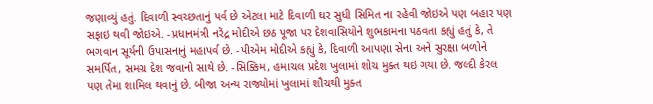જણાવ્યું હતું. દિવાળી સ્વચ્છતાનું પર્વ છે એટલા માટે દિવાળી ઘર સુધી સિમિત ના રહેવી જોઇએ પણ બહાર પણ સફાઇ થવી જોઇએ. -પ્રધાનમંત્રી નરેંદ્ર મોદીએ છઠ પૂજા પર દેશવાસિયોને શુભકામના પઠવતા કહ્યું હતું કે, તે ભગવાન સૂર્યની ઉપાસનાનું મહાપર્વ છે. -પીએમ મોદીએ કહ્યું કે, દિવાળી આપણા સેના અને સુરક્ષા બળોને સમર્પિત, સમગ્ર દેશ જવાનો સાથે છે. -સિક્કિમ, હમાચલ પ્રદેશ ખુલામાં શોચ મુક્ત થઇ ગયા છે. જલ્દી કેરલ પણ તેમા શામિલ થવાનું છે. બીજા અન્ય રાજ્યોમાં ખુલામાં શૌચથી મુક્ત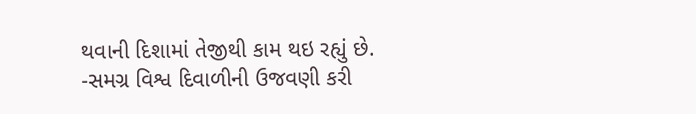થવાની દિશામાં તેજીથી કામ થઇ રહ્યું છે. -સમગ્ર વિશ્વ દિવાળીની ઉજવણી કરી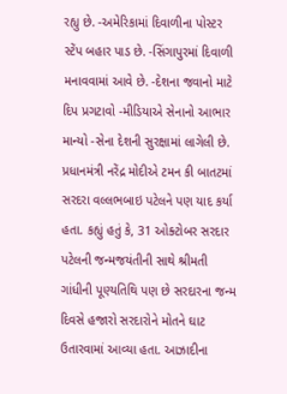રહ્યુ છે. -અમેરિકામાં દિવાળીના પોસ્ટર સ્ટેંપ બહાર પાડ છે. -સિંગાપુરમાં દિવાળી મનાવવામાં આવે છે. -દેશના જવાનો માટે દિપ પ્રગટાવો -મીડિયાએ સેનાનો આભાર માન્યો -સેના દેશની સુરક્ષામાં લાગેલી છે. પ્રધાનમંત્રી નરેંદ્ર મોદીએ ટમન કી બાતટમાં સરદરા વલ્લભબાઇ પટેલને પણ યાદ કર્યા હતા. કહ્યું હતું કે, 31 ઓક્ટોબર સરદાર પટેલની જન્મજયંતીની સાથે શ્રીમતી ગાંધીની પૂણ્યતિથિ પણ છે સરદારના જન્મ દિવસે હજારો સરદારોને મોતને ઘાટ ઉતારવામાં આવ્યા હતા. આઝાદીના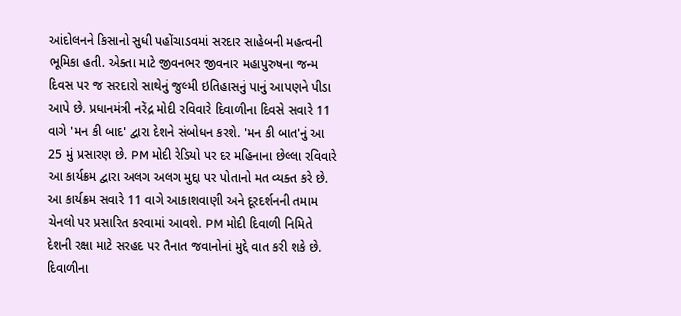આંદોલનને કિસાનો સુધી પહોંચાડવમાં સરદાર સાહેબની મહત્વની ભૂમિકા હતી. એક્તા માટે જીવનભર જીવનાર મહાપુરુષના જન્મ દિવસ પર જ સરદારો સાથેનું જુલ્મી ઇતિહાસનું પાનું આપણને પીડા આપે છે. પ્રધાનમંત્રી નરેંદ્ર મોદી રવિવારે દિવાળીના દિવસે સવારે 11 વાગે 'મન કી બાદ' દ્વારા દેશને સંબોધન કરશે. 'મન કી બાત'નું આ 25 મું પ્રસારણ છે. PM મોદી રેડિયો પર દર મહિનાના છેલ્લા રવિવારે આ કાર્યક્રમ દ્વારા અલગ અલગ મુદ્દા પર પોતાનો મત વ્યક્ત કરે છે. આ કાર્યક્રમ સવારે 11 વાગે આકાશવાણી અને દૂરદર્શનની તમામ ચેનલો પર પ્રસારિત કરવામાં આવશે. PM મોદી દિવાળી નિમિતે દેશની રક્ષા માટે સરહદ પર તૈનાત જવાનોનાં મુદ્દે વાત કરી શકે છે.
દિવાળીના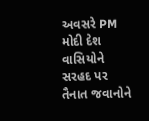અવસરે PM મોદી દેશ વાસિયોને સરહદ પર તૈનાત જવાનોને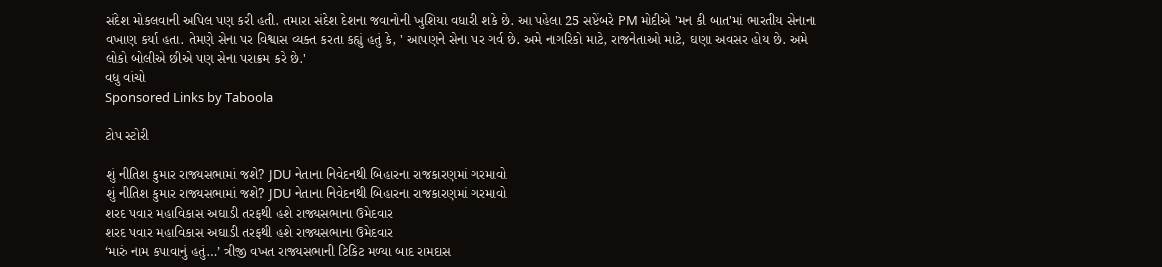સંદેશ મોકલવાની અપિલ પણ કરી હતી. તમારા સંદેશ દેશના જવાનોની ખુશિયા વધારી શકે છે. આ પહેલા 25 સપ્ટેંબરે PM મોદીએ 'મન કી બાત'માં ભારતીય સેનાના વખાણ કર્યા હતા. તેમણે સેના પર વિશ્વાસ વ્યક્ત કરતા કહ્યું હતું કે, ' આપણને સેના પર ગર્વ છે. અમે નાગરિકો માટે, રાજનેતાઓ માટે, ઘણા અવસર હોય છે. અમે લોકો બોલીએ છીએ પણ સેના પરાક્રમ કરે છે.'
વધુ વાંચો
Sponsored Links by Taboola

ટોપ સ્ટોરી

શું નીતિશ કુમાર રાજ્યસભામાં જશે? JDU નેતાના નિવેદનથી બિહારના રાજકારણમાં ગરમાવો
શું નીતિશ કુમાર રાજ્યસભામાં જશે? JDU નેતાના નિવેદનથી બિહારના રાજકારણમાં ગરમાવો
શરદ પવાર મહાવિકાસ અઘાડી તરફથી હશે રાજ્યસભાના ઉમેદવાર
શરદ પવાર મહાવિકાસ અઘાડી તરફથી હશે રાજ્યસભાના ઉમેદવાર
‘મારું નામ કપાવાનું હતું…’ ત્રીજી વખત રાજ્યસભાની ટિકિટ મળ્યા બાદ રામદાસ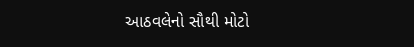આઠવલેનો સૌથી મોટો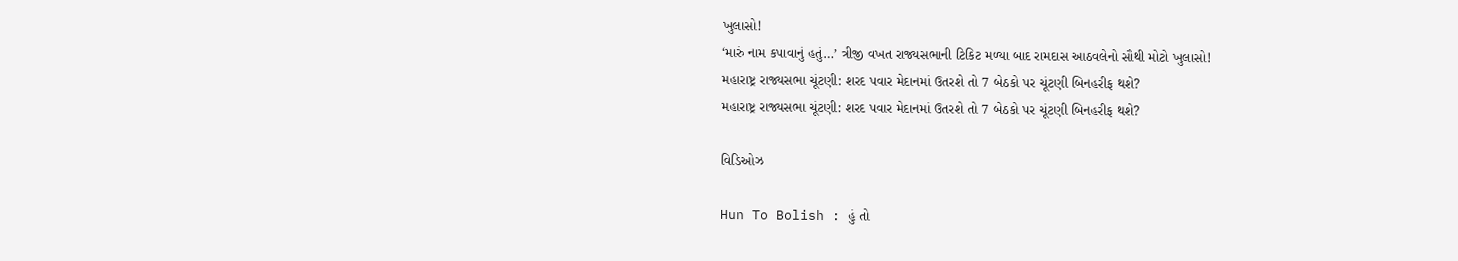ખુલાસો!
‘મારું નામ કપાવાનું હતું…’ ત્રીજી વખત રાજ્યસભાની ટિકિટ મળ્યા બાદ રામદાસ આઠવલેનો સૌથી મોટો ખુલાસો!
મહારાષ્ટ્ર રાજ્યસભા ચૂંટણી: શરદ પવાર મેદાનમાં ઉતરશે તો 7 બેઠકો પર ચૂંટણી બિનહરીફ થશે?
મહારાષ્ટ્ર રાજ્યસભા ચૂંટણી: શરદ પવાર મેદાનમાં ઉતરશે તો 7 બેઠકો પર ચૂંટણી બિનહરીફ થશે?

વિડિઓઝ

Hun To Bolish : હું તો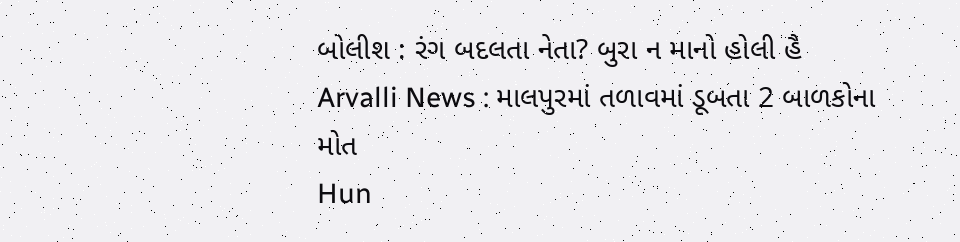બોલીશ : રંગ બદલતા નેતા? બુરા ન માનો હોલી હૈ
Arvalli News : માલપુરમાં તળાવમાં ડૂબતા 2 બાળકોના મોત
Hun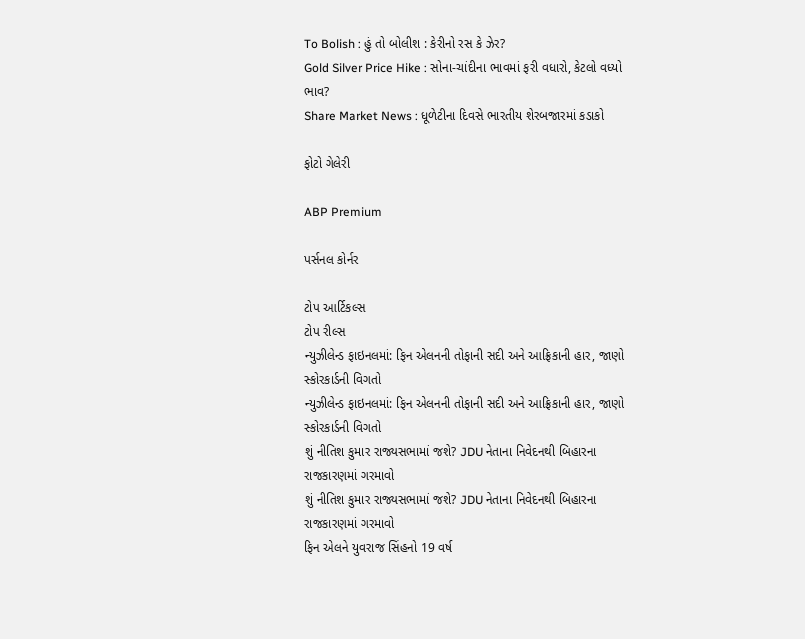To Bolish : હું તો બોલીશ : કેરીનો રસ કે ઝેર?
Gold Silver Price Hike : સોના-ચાંદીના ભાવમાં ફરી વધારો, કેટલો વધ્યો ભાવ?
Share Market News : ધૂળેટીના દિવસે ભારતીય શેરબજારમાં કડાકો

ફોટો ગેલેરી

ABP Premium

પર્સનલ કોર્નર

ટોપ આર્ટિકલ્સ
ટોપ રીલ્સ
ન્યુઝીલેન્ડ ફાઇનલમાં: ફિન એલનની તોફાની સદી અને આફ્રિકાની હાર, જાણો સ્કોરકાર્ડની વિગતો
ન્યુઝીલેન્ડ ફાઇનલમાં: ફિન એલનની તોફાની સદી અને આફ્રિકાની હાર, જાણો સ્કોરકાર્ડની વિગતો
શું નીતિશ કુમાર રાજ્યસભામાં જશે? JDU નેતાના નિવેદનથી બિહારના રાજકારણમાં ગરમાવો
શું નીતિશ કુમાર રાજ્યસભામાં જશે? JDU નેતાના નિવેદનથી બિહારના રાજકારણમાં ગરમાવો
ફિન એલને યુવરાજ સિંહનો 19 વર્ષ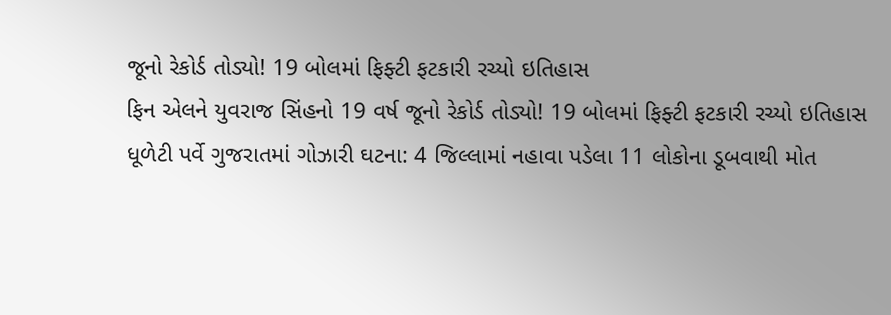જૂનો રેકોર્ડ તોડ્યો! 19 બોલમાં ફિફ્ટી ફટકારી રચ્યો ઇતિહાસ
ફિન એલને યુવરાજ સિંહનો 19 વર્ષ જૂનો રેકોર્ડ તોડ્યો! 19 બોલમાં ફિફ્ટી ફટકારી રચ્યો ઇતિહાસ
ધૂળેટી પર્વે ગુજરાતમાં ગોઝારી ઘટના: 4 જિલ્લામાં નહાવા પડેલા 11 લોકોના ડૂબવાથી મોત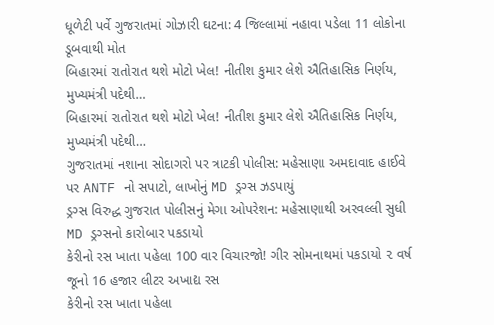ધૂળેટી પર્વે ગુજરાતમાં ગોઝારી ઘટના: 4 જિલ્લામાં નહાવા પડેલા 11 લોકોના ડૂબવાથી મોત
બિહારમાં રાતોરાત થશે મોટો ખેલ! નીતીશ કુમાર લેશે ઐતિહાસિક નિર્ણય, મુખ્યમંત્રી પદેથી…
બિહારમાં રાતોરાત થશે મોટો ખેલ! નીતીશ કુમાર લેશે ઐતિહાસિક નિર્ણય, મુખ્યમંત્રી પદેથી…
ગુજરાતમાં નશાના સોદાગરો પર ત્રાટકી પોલીસ: મહેસાણા અમદાવાદ હાઈવે પર ANTF નો સપાટો, લાખોનું MD ડ્રગ્સ ઝડપાયું
ડ્રગ્સ વિરુદ્ધ ગુજરાત પોલીસનું મેગા ઓપરેશન: મહેસાણાથી અરવલ્લી સુધી MD ડ્રગ્સનો કારોબાર પકડાયો
કેરીનો રસ ખાતા પહેલા 100 વાર વિચારજો! ગીર સોમનાથમાં પકડાયો ૨ વર્ષ જૂનો 16 હજાર લીટર અખાદ્ય રસ
કેરીનો રસ ખાતા પહેલા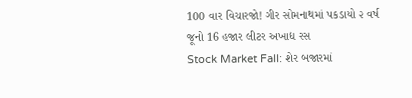100 વાર વિચારજો! ગીર સોમનાથમાં પકડાયો ૨ વર્ષ જૂનો 16 હજાર લીટર અખાદ્ય રસ
Stock Market Fall: શેર બજારમાં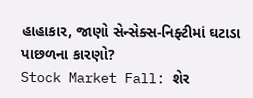હાહાકાર, જાણો સેન્સેક્સ-નિફ્ટીમાં ઘટાડા પાછળના કારણો?
Stock Market Fall: શેર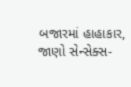બજારમાં હાહાકાર, જાણો સેન્સેક્સ-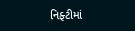નિફ્ટીમાં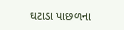ઘટાડા પાછળના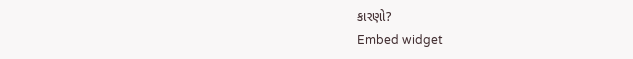કારણો?
Embed widget